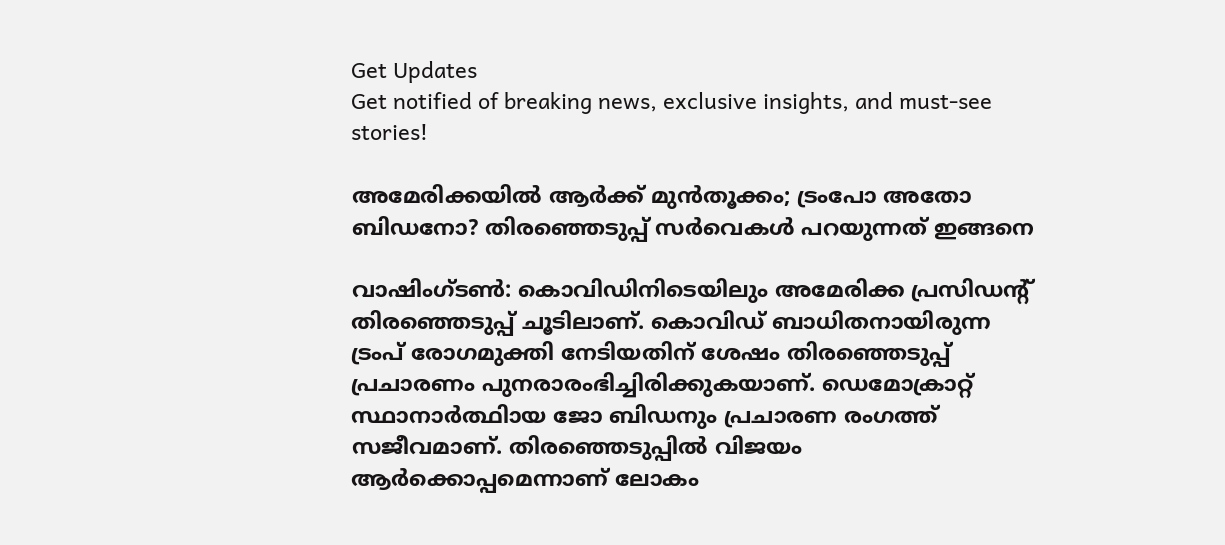Get Updates
Get notified of breaking news, exclusive insights, and must-see stories!

അമേരിക്കയില്‍ ആര്‍ക്ക് മുന്‍തൂക്കം; ട്രംപോ അതോ ബിഡനോ? തിരഞ്ഞെടുപ്പ് സര്‍വെകള്‍ പറയുന്നത് ഇങ്ങനെ

വാഷിംഗ്ടണ്‍: കൊവിഡിനിടെയിലും അമേരിക്ക പ്രസിഡന്റ് തിരഞ്ഞെടുപ്പ് ചൂടിലാണ്. കൊവിഡ് ബാധിതനായിരുന്ന ട്രംപ് രോഗമുക്തി നേടിയതിന് ശേഷം തിരഞ്ഞെടുപ്പ് പ്രചാരണം പുനരാരംഭിച്ചിരിക്കുകയാണ്. ഡെമോക്രാറ്റ് സ്ഥാനാര്‍ത്ഥിായ ജോ ബിഡനും പ്രചാരണ രംഗത്ത് സജീവമാണ്. തിരഞ്ഞെടുപ്പില്‍ വിജയം ആര്‍ക്കൊപ്പമെന്നാണ് ലോകം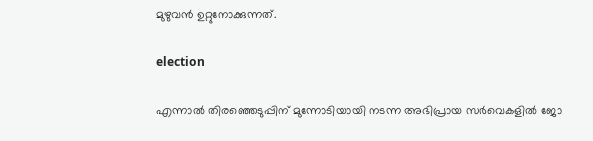മുഴുവന്‍ ഉറ്റുനോക്കുന്നത്.

election

എന്നാല്‍ തിരഞ്ഞെടുപ്പിന് മുന്നോടിയായി നടന്ന അഭിപ്രായ സര്‍വെകളില്‍ ജോ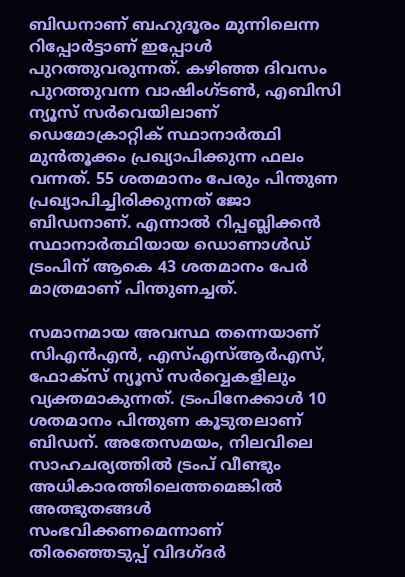ബിഡനാണ് ബഹുദൂരം മുന്നിലെന്ന റിപ്പോര്‍ട്ടാണ് ഇപ്പോള്‍ പുറത്തുവരുന്നത്. കഴിഞ്ഞ ദിവസം പുറത്തുവന്ന വാഷിംഗ്ടണ്‍, എബിസി ന്യൂസ് സര്‍വെയിലാണ് ഡെമോക്രാറ്റിക് സ്ഥാനാര്‍ത്ഥി മുന്‍തൂക്കം പ്രഖ്യാപിക്കുന്ന ഫലം വന്നത്. 55 ശതമാനം പേരും പിന്തുണ പ്രഖ്യാപിച്ചിരിക്കുന്നത് ജോ ബിഡനാണ്. എന്നാല്‍ റിപ്പബ്ലിക്കന്‍ സ്ഥാനാര്‍ത്ഥിയായ ഡൊണാള്‍ഡ് ട്രംപിന് ആകെ 43 ശതമാനം പേര്‍ മാത്രമാണ് പിന്തുണച്ചത്.

സമാനമായ അവസ്ഥ തന്നെയാണ് സിഎന്‍എന്‍, എസ്എസ്ആര്‍എസ്, ഫോക്‌സ് ന്യൂസ് സര്‍വ്വെകളിലും വ്യക്തമാകുന്നത്. ട്രംപിനേക്കാള്‍ 10 ശതമാനം പിന്തുണ കൂടുതലാണ് ബിഡന്. അതേസമയം, നിലവിലെ സാഹചര്യത്തില്‍ ട്രംപ് വീണ്ടും അധികാരത്തിലെത്തമെങ്കില്‍ അത്ഭുതങ്ങള്‍ സംഭവിക്കണമെന്നാണ് തിരഞ്ഞെടുപ്പ് വിദഗ്ദര്‍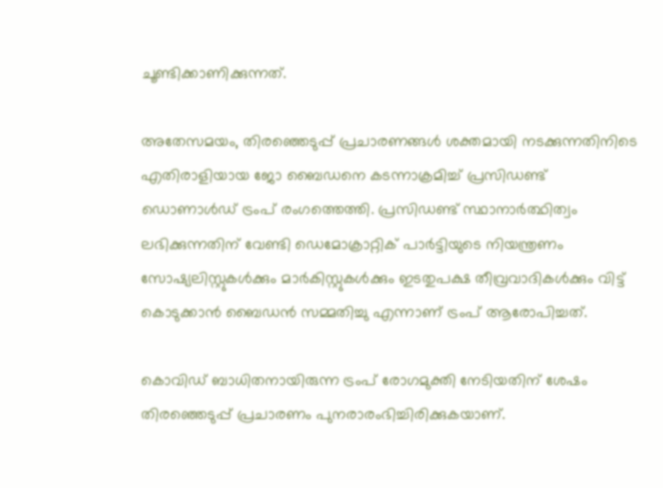ചൂണ്ടിക്കാണിക്കുന്നത്.

അതേസമയം, തിരഞ്ഞെടുപ്പ് പ്രചാരണങ്ങള്‍ ശക്തമായി നടക്കുന്നതിനിടെ എതിരാളിയായ ജോ ബൈഡനെ കടന്നാക്രമിച്ച് പ്രസിഡണ്ട് ഡൊണാള്‍ഡ് ട്രംപ് രംഗത്തെത്തി. പ്രസിഡണ്ട് സ്ഥാനാര്‍ത്ഥിത്വം ലഭിക്കുന്നതിന് വേണ്ടി ഡെമോക്രാറ്റിക് പാര്‍ട്ടിയുടെ നിയന്ത്രണം സോഷ്യലിസ്റ്റുകള്‍ക്കും മാര്‍കിസ്റ്റുകള്‍ക്കും ഇടതുപക്ഷ തീവ്രവാദികള്‍ക്കും വിട്ട് കൊടുക്കാന്‍ ബൈഡന്‍ സമ്മതിച്ചു എന്നാണ് ട്രംപ് ആരോപിച്ചത്.

കൊവിഡ് ബാധിതനായിരുന്ന ട്രംപ് രോഗമുക്തി നേടിയതിന് ശേഷം തിരഞ്ഞെടുപ്പ് പ്രചാരണം പുനരാരംഭിച്ചിരിക്കുകയാണ്.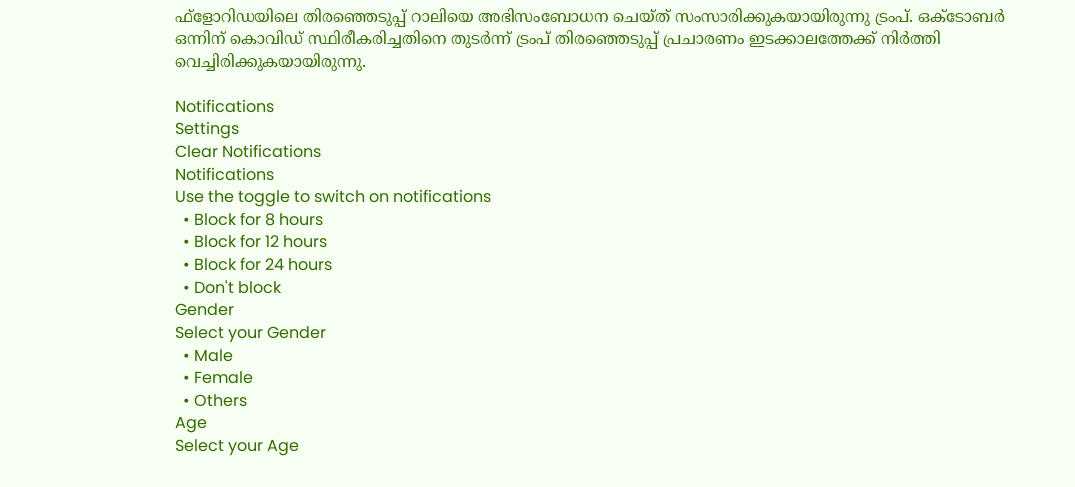ഫ്ളോറിഡയിലെ തിരഞ്ഞെടുപ്പ് റാലിയെ അഭിസംബോധന ചെയ്ത് സംസാരിക്കുകയായിരുന്നു ട്രംപ്. ഒക്ടോബര്‍ ഒന്നിന് കൊവിഡ് സ്ഥിരീകരിച്ചതിനെ തുടര്‍ന്ന് ട്രംപ് തിരഞ്ഞെടുപ്പ് പ്രചാരണം ഇടക്കാലത്തേക്ക് നിര്‍ത്തി വെച്ചിരിക്കുകയായിരുന്നു.

Notifications
Settings
Clear Notifications
Notifications
Use the toggle to switch on notifications
  • Block for 8 hours
  • Block for 12 hours
  • Block for 24 hours
  • Don't block
Gender
Select your Gender
  • Male
  • Female
  • Others
Age
Select your Age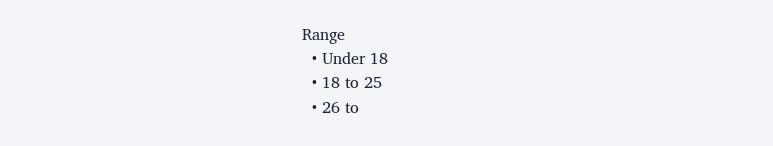Range
  • Under 18
  • 18 to 25
  • 26 to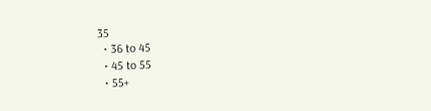35
  • 36 to 45
  • 45 to 55
  • 55+